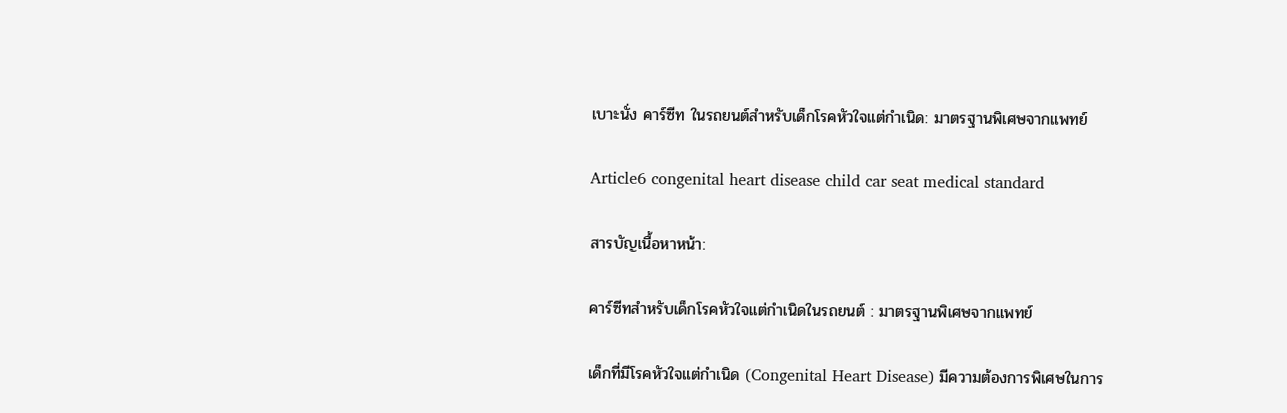เบาะนั่ง คาร์ซีท ในรถยนต์สำหรับเด็กโรคหัวใจแต่กำเนิด: มาตรฐานพิเศษจากแพทย์

Article6 congenital heart disease child car seat medical standard

สารบัญเนื้อหาหน้า:

คาร์ซีทสำหรับเด็กโรคหัวใจแต่กำเนิดในรถยนต์ : มาตรฐานพิเศษจากแพทย์

เด็กที่มีโรคหัวใจแต่กำเนิด (Congenital Heart Disease) มีความต้องการพิเศษในการ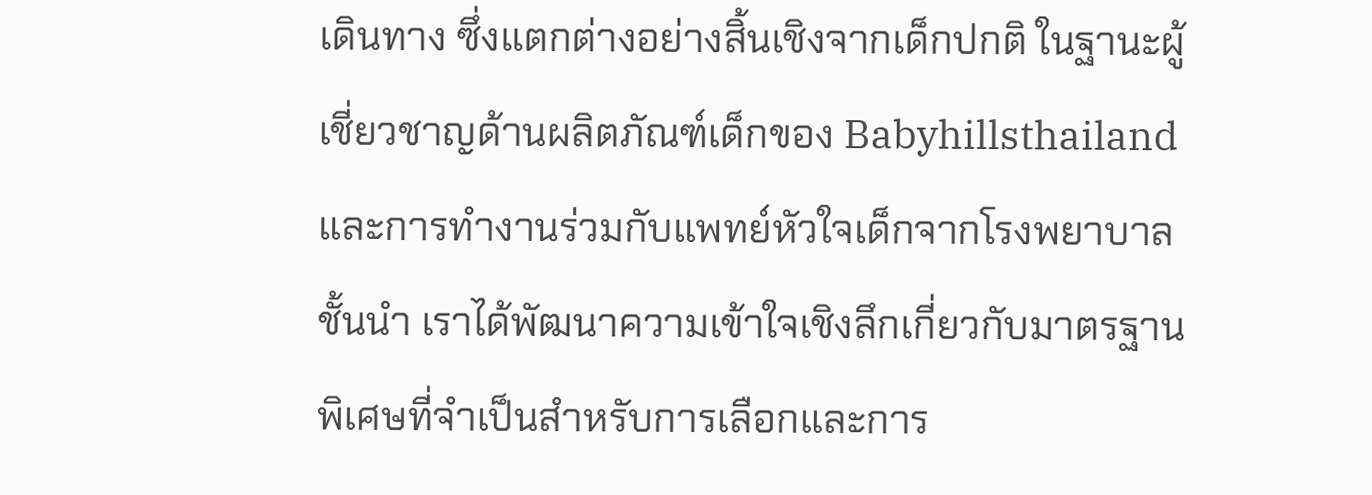เดินทาง ซึ่งแตกต่างอย่างสิ้นเชิงจากเด็กปกติ ในฐานะผู้เชี่ยวชาญด้านผลิตภัณฑ์เด็กของ Babyhillsthailand และการทำงานร่วมกับแพทย์หัวใจเด็กจากโรงพยาบาลชั้นนำ เราได้พัฒนาความเข้าใจเชิงลึกเกี่ยวกับมาตรฐานพิเศษที่จำเป็นสำหรับการเลือกและการ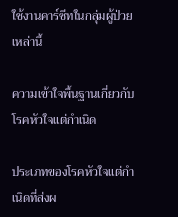ใช้งานคาร์ซีทในกลุ่มผู้ป่วยเหล่านี้

ความเข้าใจพื้นฐานเกี่ยวกับโรคหัวใจแต่กำเนิด

ประเภทของโรคหัวใจแต่กำเนิดที่ส่งผ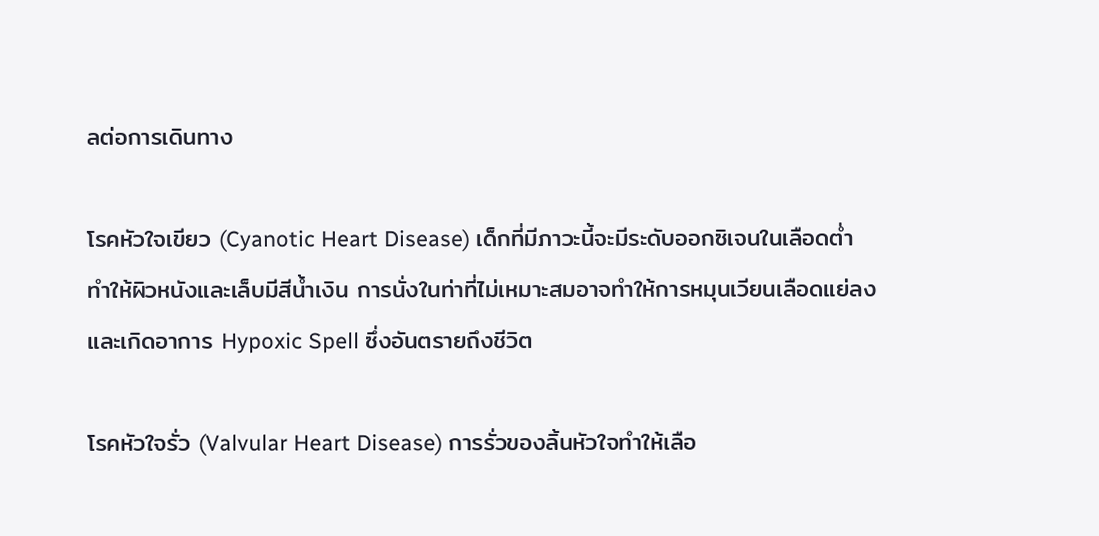ลต่อการเดินทาง

โรคหัวใจเขียว (Cyanotic Heart Disease) เด็กที่มีภาวะนี้จะมีระดับออกซิเจนในเลือดต่ำ ทำให้ผิวหนังและเล็บมีสีน้ำเงิน การนั่งในท่าที่ไม่เหมาะสมอาจทำให้การหมุนเวียนเลือดแย่ลงและเกิดอาการ Hypoxic Spell ซึ่งอันตรายถึงชีวิต

โรคหัวใจรั่ว (Valvular Heart Disease) การรั่วของลิ้นหัวใจทำให้เลือ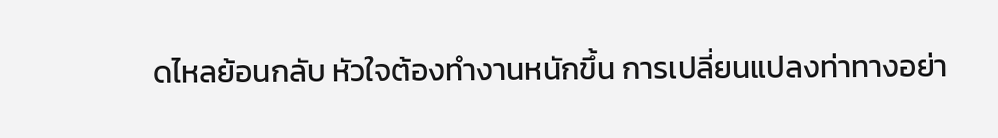ดไหลย้อนกลับ หัวใจต้องทำงานหนักขึ้น การเปลี่ยนแปลงท่าทางอย่า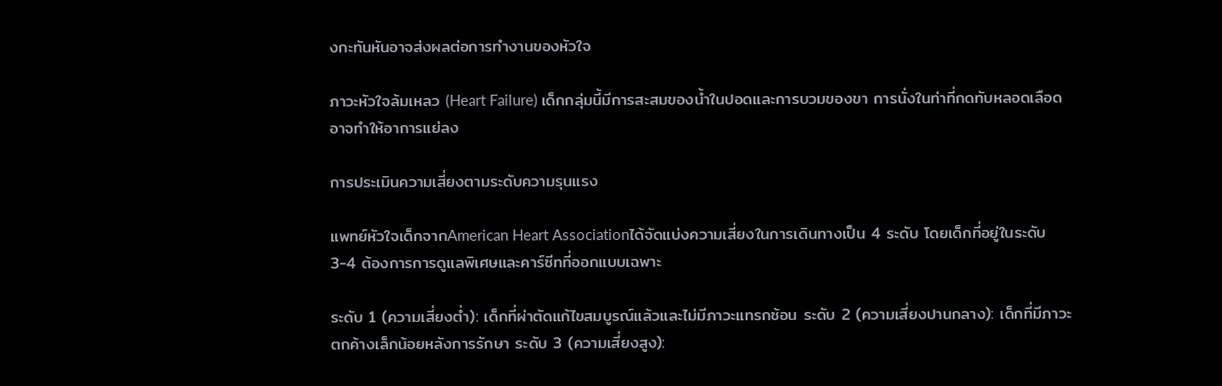งกะทันหันอาจส่งผลต่อการทำงานของหัวใจ

ภาวะหัวใจล้มเหลว (Heart Failure) เด็กกลุ่มนี้มีการสะสมของน้ำในปอดและการบวมของขา การนั่งในท่าที่กดทับหลอดเลือดอาจทำให้อาการแย่ลง

การประเมินความเสี่ยงตามระดับความรุนแรง

แพทย์หัวใจเด็กจากAmerican Heart Associationได้จัดแบ่งความเสี่ยงในการเดินทางเป็น 4 ระดับ โดยเด็กที่อยู่ในระดับ 3-4 ต้องการการดูแลพิเศษและคาร์ซีทที่ออกแบบเฉพาะ

ระดับ 1 (ความเสี่ยงต่ำ): เด็กที่ผ่าตัดแก้ไขสมบูรณ์แล้วและไม่มีภาวะแทรกซ้อน ระดับ 2 (ความเสี่ยงปานกลาง): เด็กที่มีภาวะตกค้างเล็กน้อยหลังการรักษา ระดับ 3 (ความเสี่ยงสูง):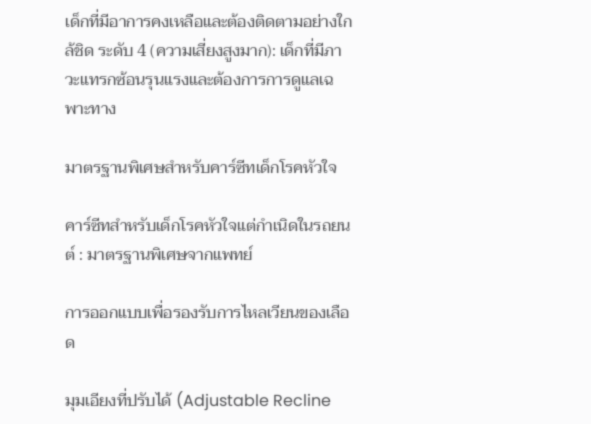เด็กที่มีอาการคงเหลือและต้องติดตามอย่างใกล้ชิด ระดับ 4 (ความเสี่ยงสูงมาก): เด็กที่มีภาวะแทรกซ้อนรุนแรงและต้องการการดูแลเฉพาะทาง

มาตรฐานพิเศษสำหรับคาร์ซีทเด็กโรคหัวใจ

คาร์ซีทสำหรับเด็กโรคหัวใจแต่กำเนิดในรถยนต์ : มาตรฐานพิเศษจากแพทย์

การออกแบบเพื่อรองรับการไหลเวียนของเลือด

มุมเอียงที่ปรับได้ (Adjustable Recline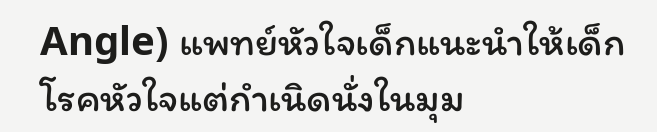Angle) แพทย์หัวใจเด็กแนะนำให้เด็กโรคหัวใจแต่กำเนิดนั่งในมุม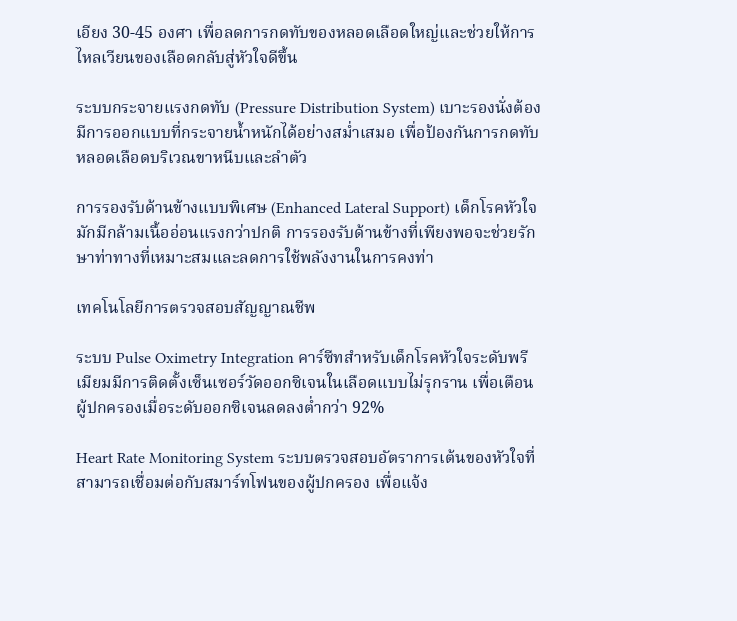เอียง 30-45 องศา เพื่อลดการกดทับของหลอดเลือดใหญ่และช่วยให้การไหลเวียนของเลือดกลับสู่หัวใจดีขึ้น

ระบบกระจายแรงกดทับ (Pressure Distribution System) เบาะรองนั่งต้องมีการออกแบบที่กระจายน้ำหนักได้อย่างสม่ำเสมอ เพื่อป้องกันการกดทับหลอดเลือดบริเวณขาหนีบและลำตัว

การรองรับด้านข้างแบบพิเศษ (Enhanced Lateral Support) เด็กโรคหัวใจมักมีกล้ามเนื้ออ่อนแรงกว่าปกติ การรองรับด้านข้างที่เพียงพอจะช่วยรักษาท่าทางที่เหมาะสมและลดการใช้พลังงานในการคงท่า

เทคโนโลยีการตรวจสอบสัญญาณชีพ

ระบบ Pulse Oximetry Integration คาร์ซีทสำหรับเด็กโรคหัวใจระดับพรีเมียมมีการติดตั้งเซ็นเซอร์วัดออกซิเจนในเลือดแบบไม่รุกราน เพื่อเตือนผู้ปกครองเมื่อระดับออกซิเจนลดลงต่ำกว่า 92%

Heart Rate Monitoring System ระบบตรวจสอบอัตราการเต้นของหัวใจที่สามารถเชื่อมต่อกับสมาร์ทโฟนของผู้ปกครอง เพื่อแจ้ง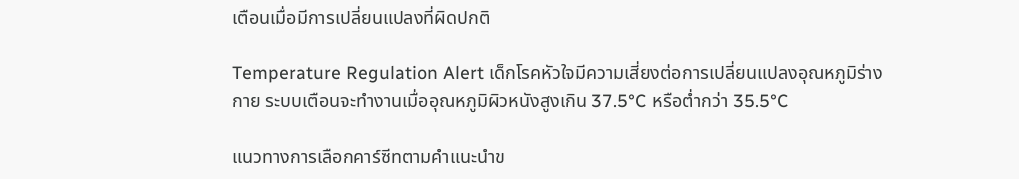เตือนเมื่อมีการเปลี่ยนแปลงที่ผิดปกติ

Temperature Regulation Alert เด็กโรคหัวใจมีความเสี่ยงต่อการเปลี่ยนแปลงอุณหภูมิร่างกาย ระบบเตือนจะทำงานเมื่ออุณหภูมิผิวหนังสูงเกิน 37.5°C หรือต่ำกว่า 35.5°C

แนวทางการเลือกคาร์ซีทตามคำแนะนำข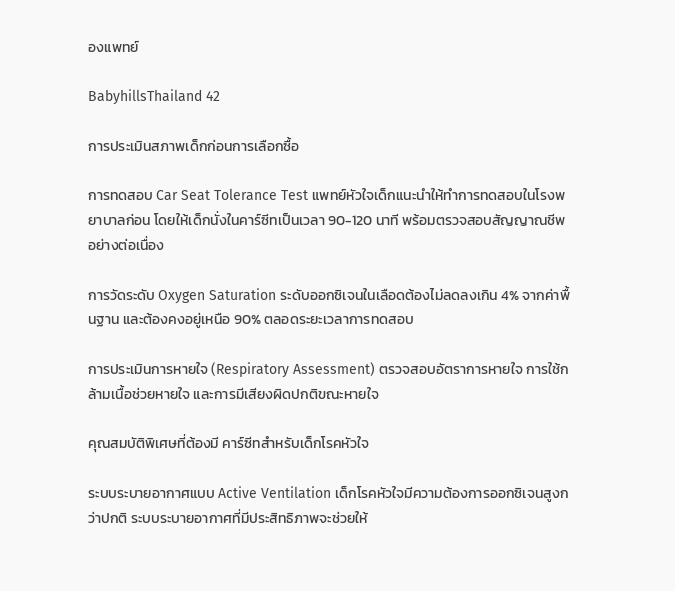องแพทย์

BabyhillsThailand 42

การประเมินสภาพเด็กก่อนการเลือกซื้อ

การทดสอบ Car Seat Tolerance Test แพทย์หัวใจเด็กแนะนำให้ทำการทดสอบในโรงพยาบาลก่อน โดยให้เด็กนั่งในคาร์ซีทเป็นเวลา 90-120 นาที พร้อมตรวจสอบสัญญาณชีพอย่างต่อเนื่อง

การวัดระดับ Oxygen Saturation ระดับออกซิเจนในเลือดต้องไม่ลดลงเกิน 4% จากค่าพื้นฐาน และต้องคงอยู่เหนือ 90% ตลอดระยะเวลาการทดสอบ

การประเมินการหายใจ (Respiratory Assessment) ตรวจสอบอัตราการหายใจ การใช้กล้ามเนื้อช่วยหายใจ และการมีเสียงผิดปกติขณะหายใจ

คุณสมบัติพิเศษที่ต้องมี คาร์ซีทสำหรับเด็กโรคหัวใจ

ระบบระบายอากาศแบบ Active Ventilation เด็กโรคหัวใจมีความต้องการออกซิเจนสูงกว่าปกติ ระบบระบายอากาศที่มีประสิทธิภาพจะช่วยให้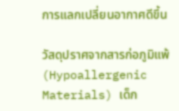การแลกเปลี่ยนอากาศดีขึ้น

วัสดุปราศจากสารก่อภูมิแพ้ (Hypoallergenic Materials) เด็ก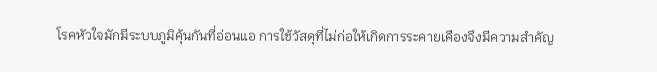โรคหัวใจมักมีระบบภูมิคุ้นกันที่อ่อนแอ การใช้วัสดุที่ไม่ก่อให้เกิดการระคายเคืองจึงมีความสำคัญ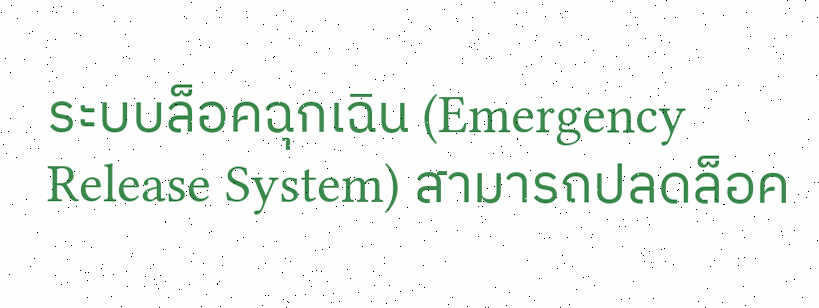ระบบล็อคฉุกเฉิน (Emergency Release System) สามารถปลดล็อค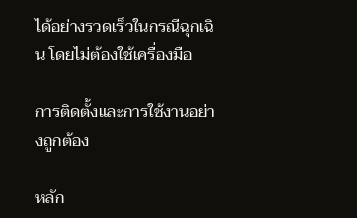ได้อย่างรวดเร็วในกรณีฉุกเฉิน โดยไม่ต้องใช้เครื่องมือ

การติดตั้งและการใช้งานอย่างถูกต้อง

หลัก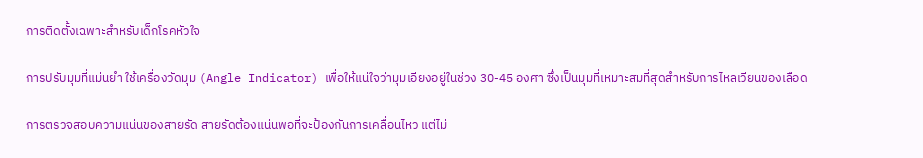การติดตั้งเฉพาะสำหรับเด็กโรคหัวใจ

การปรับมุมที่แม่นยำ ใช้เครื่องวัดมุม (Angle Indicator) เพื่อให้แน่ใจว่ามุมเอียงอยู่ในช่วง 30-45 องศา ซึ่งเป็นมุมที่เหมาะสมที่สุดสำหรับการไหลเวียนของเลือด

การตรวจสอบความแน่นของสายรัด สายรัดต้องแน่นพอที่จะป้องกันการเคลื่อนไหว แต่ไม่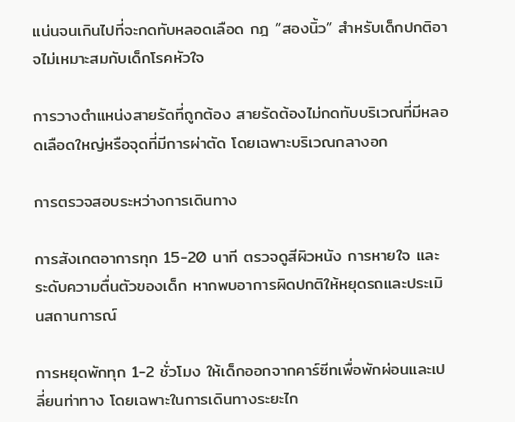แน่นจนเกินไปที่จะกดทับหลอดเลือด กฎ “สองนิ้ว” สำหรับเด็กปกติอาจไม่เหมาะสมกับเด็กโรคหัวใจ

การวางตำแหน่งสายรัดที่ถูกต้อง สายรัดต้องไม่กดทับบริเวณที่มีหลอดเลือดใหญ่หรือจุดที่มีการผ่าตัด โดยเฉพาะบริเวณกลางอก

การตรวจสอบระหว่างการเดินทาง

การสังเกตอาการทุก 15-20 นาที ตรวจดูสีผิวหนัง การหายใจ และระดับความตื่นตัวของเด็ก หากพบอาการผิดปกติให้หยุดรถและประเมินสถานการณ์

การหยุดพักทุก 1-2 ชั่วโมง ให้เด็กออกจากคาร์ซีทเพื่อพักผ่อนและเปลี่ยนท่าทาง โดยเฉพาะในการเดินทางระยะไก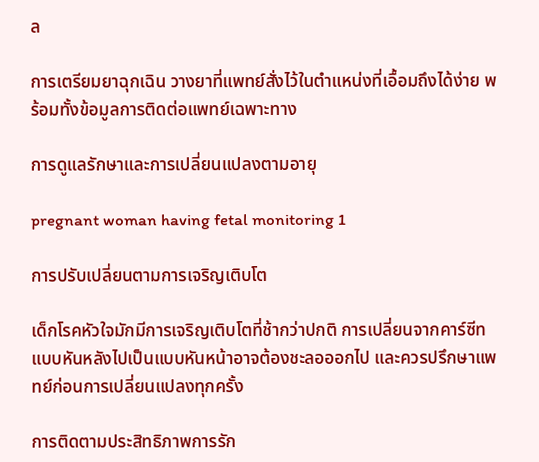ล

การเตรียมยาฉุกเฉิน วางยาที่แพทย์สั่งไว้ในตำแหน่งที่เอื้อมถึงได้ง่าย พร้อมทั้งข้อมูลการติดต่อแพทย์เฉพาะทาง

การดูแลรักษาและการเปลี่ยนแปลงตามอายุ

pregnant woman having fetal monitoring 1

การปรับเปลี่ยนตามการเจริญเติบโต

เด็กโรคหัวใจมักมีการเจริญเติบโตที่ช้ากว่าปกติ การเปลี่ยนจากคาร์ซีทแบบหันหลังไปเป็นแบบหันหน้าอาจต้องชะลอออกไป และควรปรึกษาแพทย์ก่อนการเปลี่ยนแปลงทุกครั้ง

การติดตามประสิทธิภาพการรัก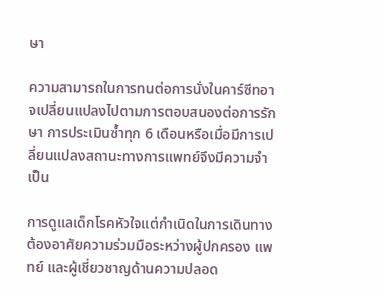ษา

ความสามารถในการทนต่อการนั่งในคาร์ซีทอาจเปลี่ยนแปลงไปตามการตอบสนองต่อการรักษา การประเมินซ้ำทุก 6 เดือนหรือเมื่อมีการเปลี่ยนแปลงสถานะทางการแพทย์จึงมีความจำเป็น

การดูแลเด็กโรคหัวใจแต่กำเนิดในการเดินทางต้องอาศัยความร่วมมือระหว่างผู้ปกครอง แพทย์ และผู้เชี่ยวชาญด้านความปลอด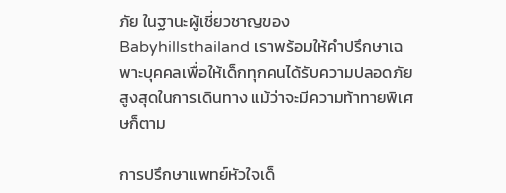ภัย ในฐานะผู้เชี่ยวชาญของ Babyhillsthailand เราพร้อมให้คำปรึกษาเฉพาะบุคคลเพื่อให้เด็กทุกคนได้รับความปลอดภัยสูงสุดในการเดินทาง แม้ว่าจะมีความท้าทายพิเศษก็ตาม

การปรึกษาแพทย์หัวใจเด็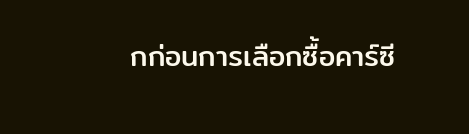กก่อนการเลือกซื้อคาร์ซี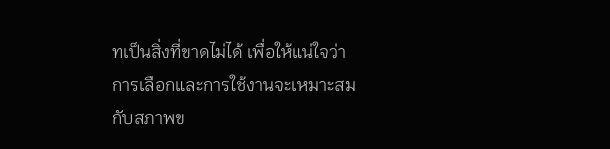ทเป็นสิ่งที่ขาดไม่ได้ เพื่อให้แน่ใจว่าการเลือกและการใช้งานจะเหมาะสมกับสภาพข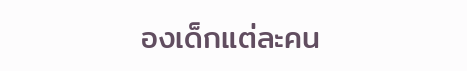องเด็กแต่ละคน